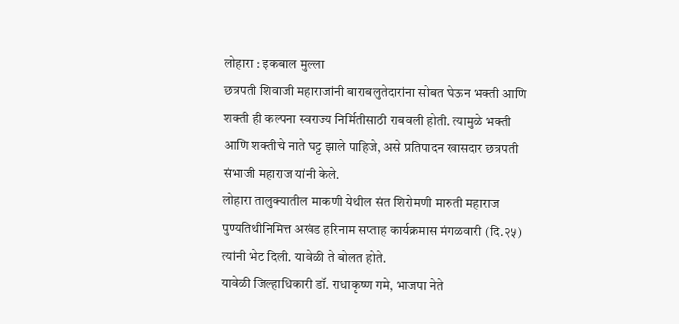लोहारा : इकबाल मुल्ला
छत्रपती शिवाजी महाराजांनी बाराबलुतेदारांना सोबत घेऊन भक्ती आणि शक्ती ही कल्पना स्वराज्य निर्मितीसाठी राबवली होती. त्यामुळे भक्ती आणि शक्तीचे नाते घट्ट झाले पाहिजे, असे प्रतिपादन खासदार छत्रपती संभाजी महाराज यांनी केले.
लोहारा तालुक्यातील माकणी येथील संत शिरोमणी मारुती महाराज पुण्यतिथीनिमित्त अखंड हरिनाम सप्ताह कार्यक्रमास मंगळवारी (दि.२५) त्यांनी भेट दिली. यावेळी ते बोलत होते.
यावेळी जिल्हाधिकारी डॉ. राधाकृष्ण गमे, भाजपा नेते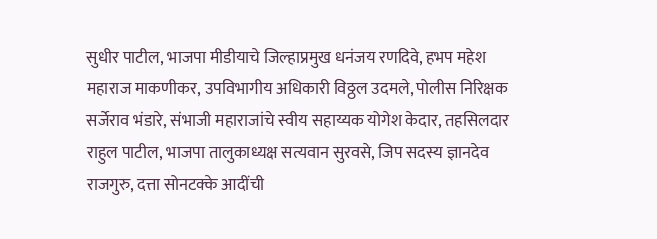सुधीर पाटील, भाजपा मीडीयाचे जिल्हाप्रमुख धनंजय रणदिवे, हभप महेश महाराज माकणीकर, उपविभागीय अधिकारी विठ्ठल उदमले, पोलीस निरिक्षक सर्जेराव भंडारे, संभाजी महाराजांचे स्वीय सहाय्यक योगेश केदार, तहसिलदार राहुल पाटील, भाजपा तालुकाध्यक्ष सत्यवान सुरवसे, जिप सदस्य ज्ञानदेव राजगुरु, दत्ता सोनटक्के आदींची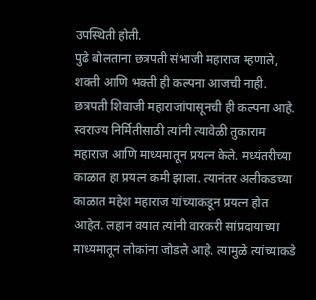उपस्थिती होती.
पुढे बोलताना छत्रपती संभाजी महाराज म्हणाले, शक्ती आणि भक्ती ही कल्पना आजची नाही. छत्रपती शिवाजी महाराजांपासूनची ही कल्पना आहे. स्वराज्य निर्मितीसाठी त्यांनी त्यावेळी तुकाराम महाराज आणि माध्यमातून प्रयत्न केले. मध्यंतरीच्या काळात हा प्रयत्न कमी झाला. त्यानंतर अलीकडच्या काळात महेश महाराज यांच्याकडून प्रयत्न होत आहेत. लहान वयात त्यांनी वारकरी सांप्रदायाच्या माध्यमातून लोकांना जोडले आहे. त्यामुळे त्यांच्याकडे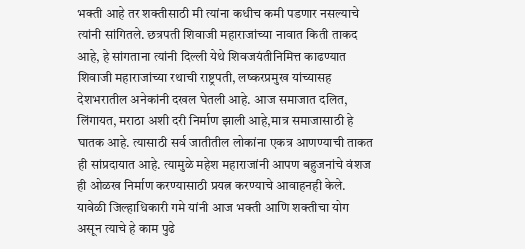भक्ती आहे तर शक्तीसाठी मी त्यांना कधीच कमी पडणार नसल्याचे त्यांनी सांगितले. छत्रपती शिवाजी महाराजांच्या नावात किती ताकद आहे, हे सांगताना त्यांनी दिल्ली येथे शिवजयंतीनिमित्त काढण्यात शिवाजी महाराजांच्या रथाची राष्ट्रपती, लष्करप्रमुख यांच्यासह देशभरातील अनेकांनी दखल घेतली आहे. आज समाजात दलित, लिंगायत, मराठा अशी दरी निर्माण झाली आहे,मात्र समाजासाठी हे घातक आहे. त्यासाठी सर्व जातीतील लोकांना एकत्र आणण्याची ताकत ही सांप्रदायात आहे. त्यामुळे महेश महाराजांनी आपण बहुजनांचे वंशज ही ओळख निर्माण करण्यासाठी प्रयत्न करण्याचे आवाहनही केले.
यावेळी जिल्हाधिकारी गमे यांनी आज भक्ती आणि शक्तीचा योग असून त्याचे हे काम पुढे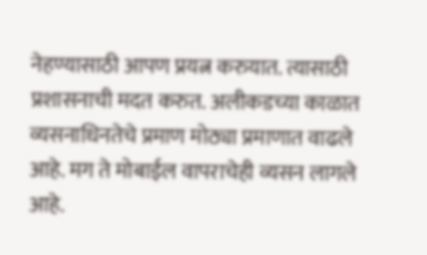नेहण्यासाठी आपण प्रयत्न करुयात. त्यासाठी प्रशासनाची मदत करुत. अलीकडच्या काळात व्यसनाधिनतेचे प्रमाण मोठ्या प्रमाणात वाढले आहे. मग ते मोबाईल वापराचेही व्यसन लागले आहे.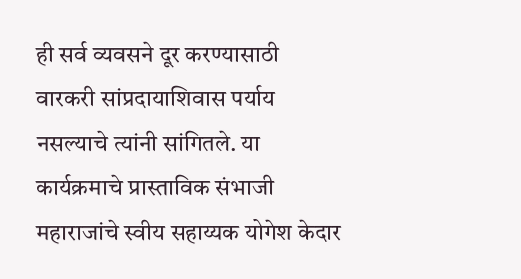ही सर्व व्यवसने दूर करण्यासाठी वारकरी सांप्रदायाशिवास पर्याय नसल्याचे त्यांनी सांगितले. या कार्यक्रमाचे प्रास्ताविक संभाजी महाराजांचे स्वीय सहाय्यक योगेश केदार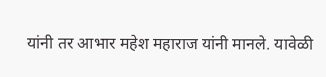यांनी तर आभार महेश महाराज यांनी मानले. यावेळी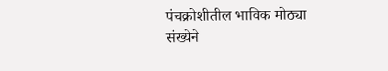पंचक्रोशीतील भाविक मोठ्या संख्येने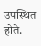उपस्थित होते.